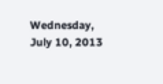Wednesday, July 10, 2013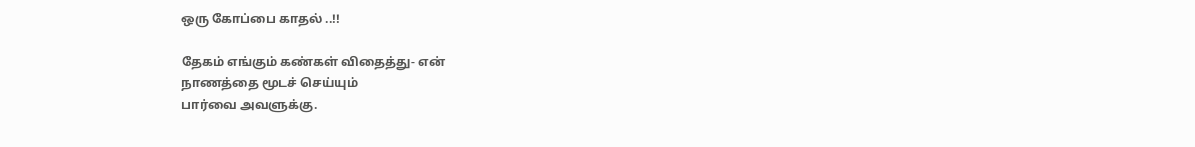ஒரு கோப்பை காதல் ..!!

தேகம் எங்கும் கண்கள் விதைத்து- என்
நாணத்தை மூடச் செய்யும்
பார்வை அவளுக்கு.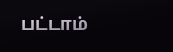பட்டாம்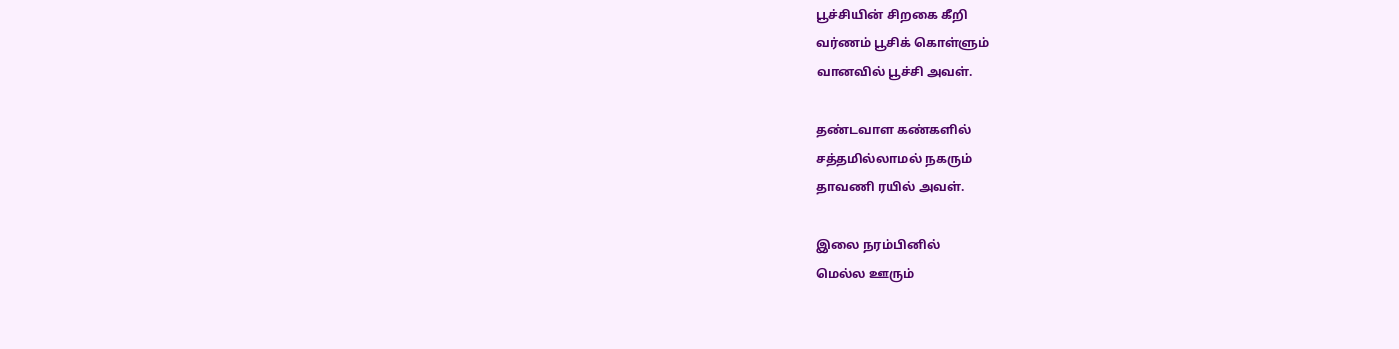பூச்சியின் சிறகை கீறி
வர்ணம் பூசிக் கொள்ளும்
வானவில் பூச்சி அவள்.

தண்டவாள கண்களில்
சத்தமில்லாமல் நகரும்
தாவணி ரயில் அவள்.

இலை நரம்பினில்
மெல்ல ஊரும்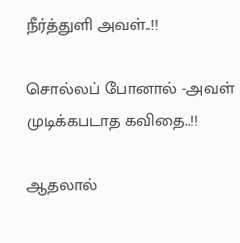நீர்த்துளி அவள்..!!

சொல்லப் போனால் -அவள்
முடிக்கபடாத கவிதை..!!

ஆதலால்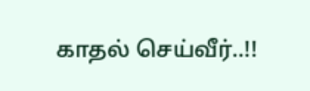காதல் செய்வீர்..!!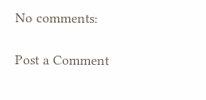No comments:

Post a Comment